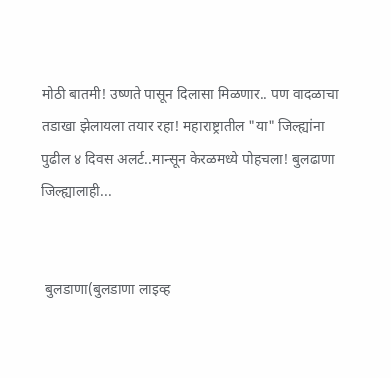मोठी बातमी! उष्णते पासून दिलासा मिळणार.. पण वादळाचा तडाखा झेलायला तयार रहा! महाराष्ट्रातील "या" जिल्ह्यांना पुढील ४ दिवस अलर्ट..मान्सून केरळमध्ये पोहचला! बुलढाणा जिल्ह्यालाही...


 बुलडाणा(बुलडाणा लाइव्ह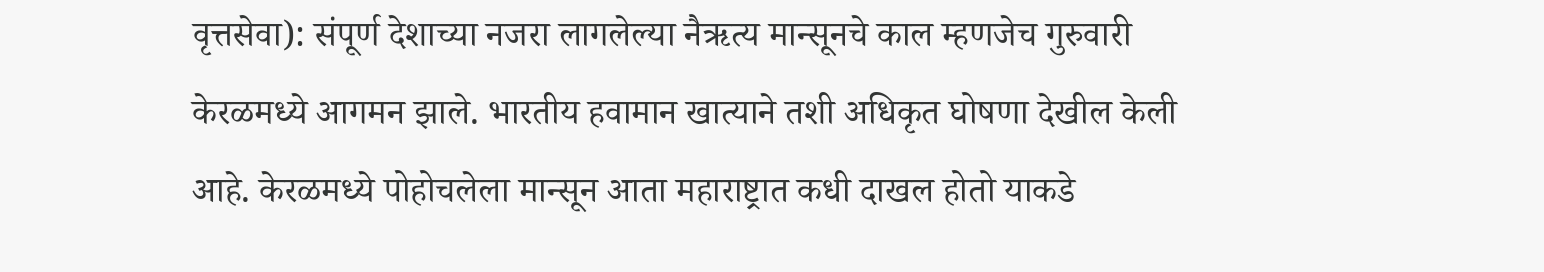वृत्तसेवा): संपूर्ण देशाच्या नजरा लागलेल्या नैऋत्य मान्सूनचे काल म्हणजेच गुरुवारी केरळमध्ये आगमन झाले. भारतीय हवामान खात्याने तशी अधिकृत घोषणा देखील केली आहे. केरळमध्ये पोहोचलेला मान्सून आता महाराष्ट्रात कधी दाखल होतो याकडे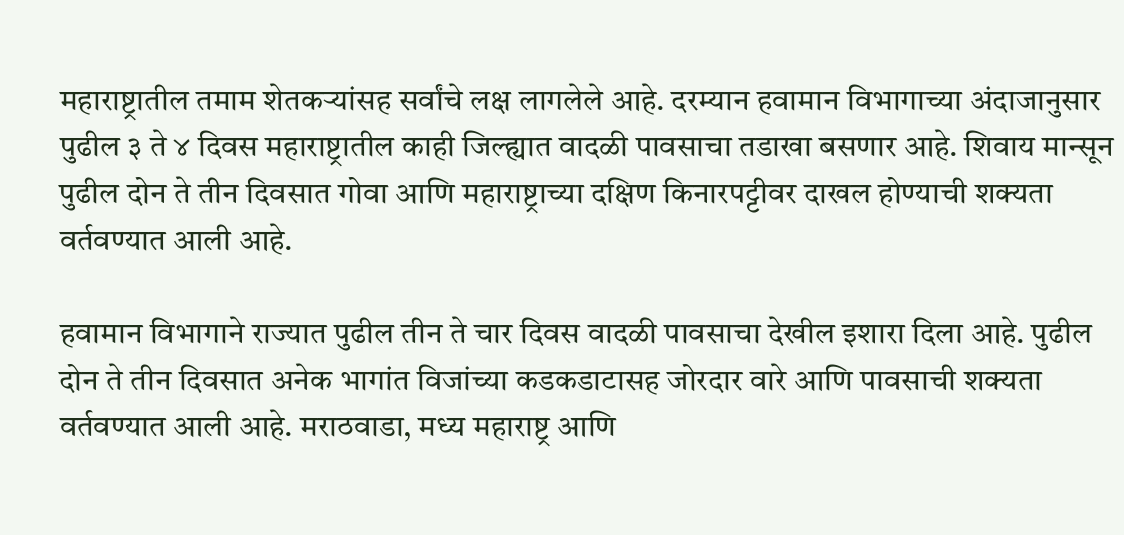महाराष्ट्रातील तमाम शेतकऱ्यांसह सर्वांचे लक्ष लागलेले आहे. दरम्यान हवामान विभागाच्या अंदाजानुसार पुढील ३ ते ४ दिवस महाराष्ट्रातील काही जिल्ह्यात वादळी पावसाचा तडाखा बसणार आहे. शिवाय मान्सून पुढील दोन ते तीन दिवसात गोवा आणि महाराष्ट्राच्या दक्षिण किनारपट्टीवर दाखल होण्याची शक्यता वर्तवण्यात आली आहे.

हवामान विभागाने राज्यात पुढील तीन ते चार दिवस वादळी पावसाचा देखील इशारा दिला आहे. पुढील दोन ते तीन दिवसात अनेक भागांत विजांच्या कडकडाटासह जोरदार वारे आणि पावसाची शक्यता वर्तवण्यात आली आहे. मराठवाडा, मध्य महाराष्ट्र आणि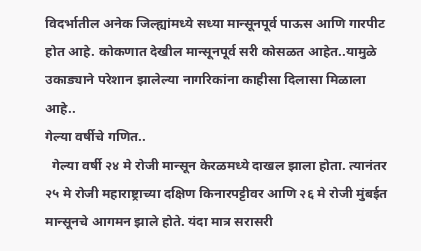विदर्भातील अनेक जिल्ह्यांमध्ये सध्या मान्सूनपूर्व पाऊस आणि गारपीट होत आहे. कोकणात देखील मान्सूनपूर्व सरी कोसळत आहेत..यामुळे उकाड्याने परेशान झालेल्या नागरिकांना काहीसा दिलासा मिळाला आहे..
गेल्या वर्षीचे गणित..
  गेल्या वर्षी २४ मे रोजी मान्सून केरळमध्ये दाखल झाला होता. त्यानंतर २५ मे रोजी महाराष्ट्राच्या दक्षिण किनारपट्टीवर आणि २६ मे रोजी मुंबईत मान्सूनचे आगमन झाले होते. यंदा मात्र सरासरी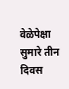वेळेपेक्षा सुमारे तीन दिवस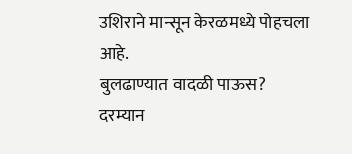उशिराने मान्सून केरळमध्ये पोहचला आहे.
बुलढाण्यात वादळी पाऊस?
दरम्यान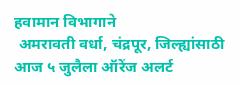हवामान विभागाने
 अमरावती वर्धा, चंद्रपूर, जिल्ह्यांसाठी आज ५ जुलैला ऑरेंज अलर्ट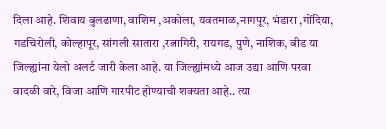दिला आहे. शिवाय बुलढाणा, वाशिम ,अकोला, यवतमाळ,नागपूर, भंडारा ,गोंदिया, गडचिरोली, कोल्हापूर, सांगली सातारा ,रत्नागिरी, रायगड, पुणे, नाशिक, बीड या जिल्ह्यांना येलो अलर्ट जारी केला आहे. या जिल्ह्यांमध्ये आज उद्या आणि परवा वादळी वारे, विजा आणि गारपीट होण्याची शक्यता आहे.. त्या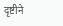दृष्टीने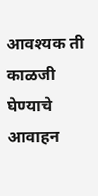आवश्यक ती काळजी घेण्याचे आवाहन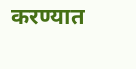करण्यात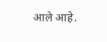आले आहे.